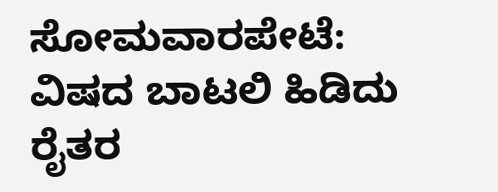ಸೋಮವಾರಪೇಟೆ: ವಿಷದ ಬಾಟಲಿ ಹಿಡಿದು ರೈತರ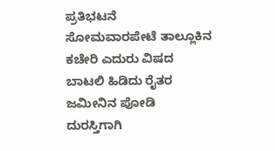ಪ್ರತಿಭಟನೆ
ಸೋಮವಾರಪೇಟೆ ತಾಲ್ಲೂಕಿನ ಕಚೇರಿ ಎದುರು ವಿಷದ ಬಾಟಲಿ ಹಿಡಿದು ರೈತರ ಜಮೀನಿನ ಪೋಡಿ ದುರಸ್ತಿಗಾಗಿ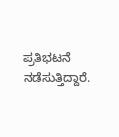ಪ್ರತಿಭಟನೆ ನಡೆಸುತ್ತಿದ್ದಾರೆ.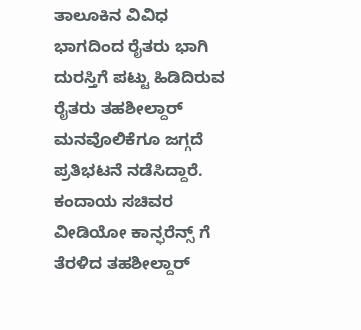ತಾಲೂಕಿನ ವಿವಿಧ ಭಾಗದಿಂದ ರೈತರು ಭಾಗಿ ದುರಸ್ತಿಗೆ ಪಟ್ಟು ಹಿಡಿದಿರುವ ರೈತರು ತಹಶೀಲ್ದಾರ್ ಮನವೊಲಿಕೆಗೂ ಜಗ್ಗದೆ ಪ್ರತಿಭಟನೆ ನಡೆಸಿದ್ದಾರೆ. ಕಂದಾಯ ಸಚಿವರ ವೀಡಿಯೋ ಕಾನ್ಫರೆನ್ಸ್ ಗೆ ತೆರಳಿದ ತಹಶೀಲ್ದಾರ್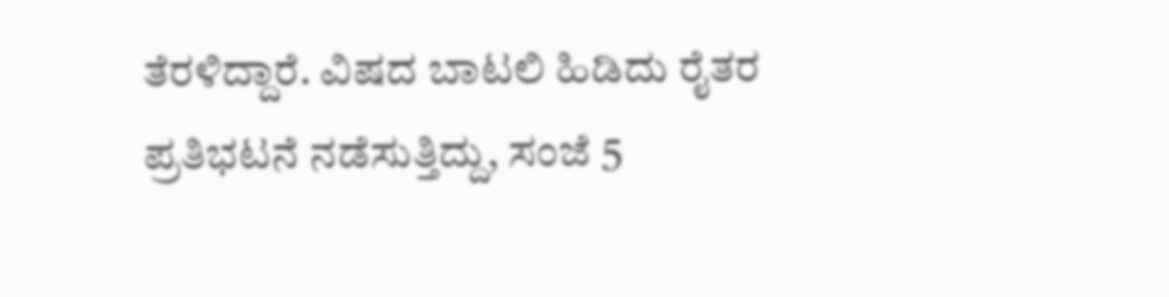ತೆರಳಿದ್ದಾರೆ. ವಿಷದ ಬಾಟಲಿ ಹಿಡಿದು ರೈತರ ಪ್ರತಿಭಟನೆ ನಡೆಸುತ್ತಿದ್ದು, ಸಂಜೆ 5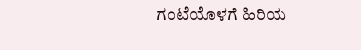ಗಂಟೆಯೊಳಗೆ ಹಿರಿಯ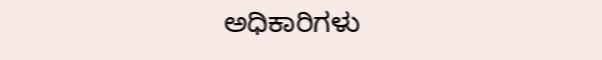ಅಧಿಕಾರಿಗಳು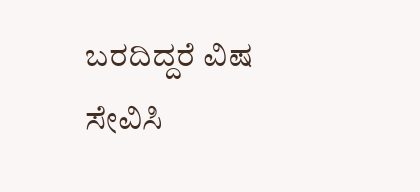ಬರದಿದ್ದರೆ ವಿಷ ಸೇವಿಸಿ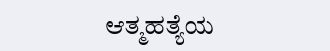ಆತ್ಮಹತ್ಯೆಯ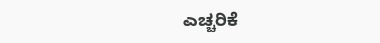ಎಚ್ಚರಿಕೆ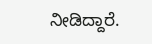ನೀಡಿದ್ದಾರೆ.